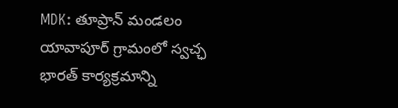MDK: తూప్రాన్ మండలం యావాపూర్ గ్రామంలో స్వచ్ఛ భారత్ కార్యక్రమాన్ని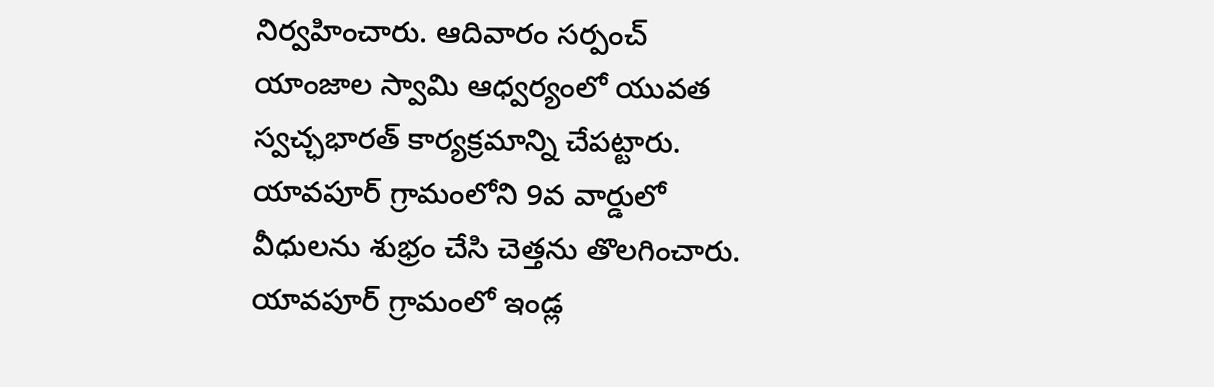నిర్వహించారు. ఆదివారం సర్పంచ్ యాంజాల స్వామి ఆధ్వర్యంలో యువత స్వచ్ఛభారత్ కార్యక్రమాన్ని చేపట్టారు. యావపూర్ గ్రామంలోని 9వ వార్డులో వీధులను శుభ్రం చేసి చెత్తను తొలగించారు. యావపూర్ గ్రామంలో ఇండ్ల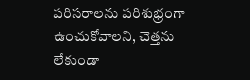పరిసరాలను పరిశుభ్రంగా ఉంచుకోవాలని, చెత్తను లేకుండా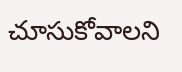చూసుకోవాలని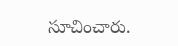సూచించారు.